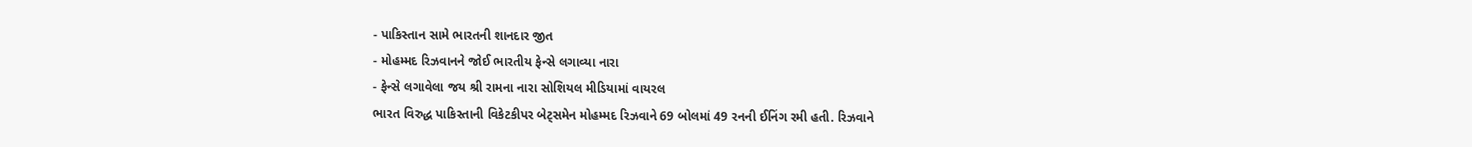- પાકિસ્તાન સામે ભારતની શાનદાર જીત
- મોહમ્મદ રિઝવાનને જોઈ ભારતીય ફેન્સે લગાવ્યા નારા
- ફેન્સે લગાવેલા જય શ્રી રામના નારા સોશિયલ મીડિયામાં વાયરલ
ભારત વિરુદ્ધ પાકિસ્તાની વિકેટકીપર બેટ્સમેન મોહમ્મદ રિઝવાને 69 બોલમાં 49 રનની ઈનિંગ રમી હતી. રિઝવાને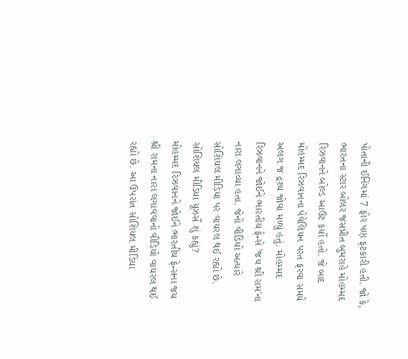પોતાની ઈનિંગમાં 7 ફોર પણ ફટકારી હતી. જો કે, ભારતના સ્ટાર બોલર જસપ્રીત બુમરાહે મોહમ્મદ રિઝવાનને બોલ્ડ આઉટ કર્યો હતો. જે બાદ મોહમ્મદ રિઝવાનના પેવેલિયન પરત ફરવા સમયે અલગ જ દ્રશ્ય જોવા મળ્યું હતું. મોહમ્મદ રિઝવાનને જોઈને ભારતીય ફેન્સે 'જય શ્રી રામ'ના નારા લગાવ્યા હતા. જેનો વીડિયો અત્યારે સોશિયલ મીડિયા પર વાયરલ થઈ રહ્યો છે.
સોશિયલ મીડિયા યૂઝર્સે શું કહ્યું?
મોહમ્મદ રિઝવાનને જોઈને ભારતીય ફેન્સના જય શ્રી રામના નારા લગાવવાનો વીડિયો વાયરલ થઈ રહ્યો છે. આ ઉપરાંત સોશિયલ મીડિયા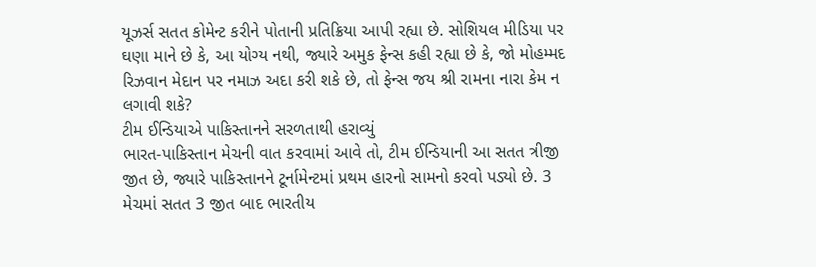યૂઝર્સ સતત કોમેન્ટ કરીને પોતાની પ્રતિક્રિયા આપી રહ્યા છે. સોશિયલ મીડિયા પર ઘણા માને છે કે, આ યોગ્ય નથી, જ્યારે અમુક ફેન્સ કહી રહ્યા છે કે, જો મોહમ્મદ રિઝવાન મેદાન પર નમાઝ અદા કરી શકે છે, તો ફેન્સ જય શ્રી રામના નારા કેમ ન લગાવી શકે?
ટીમ ઈન્ડિયાએ પાકિસ્તાનને સરળતાથી હરાવ્યું
ભારત-પાકિસ્તાન મેચની વાત કરવામાં આવે તો, ટીમ ઈન્ડિયાની આ સતત ત્રીજી જીત છે, જ્યારે પાકિસ્તાનને ટૂર્નામેન્ટમાં પ્રથમ હારનો સામનો કરવો પડ્યો છે. 3 મેચમાં સતત 3 જીત બાદ ભારતીય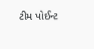ટીમ પોઈન્ટ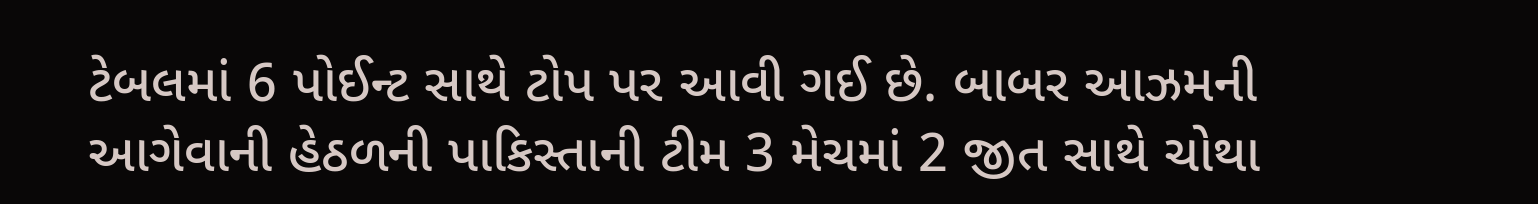ટેબલમાં 6 પોઈન્ટ સાથે ટોપ પર આવી ગઈ છે. બાબર આઝમની આગેવાની હેઠળની પાકિસ્તાની ટીમ 3 મેચમાં 2 જીત સાથે ચોથા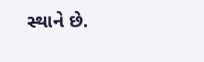સ્થાને છે.